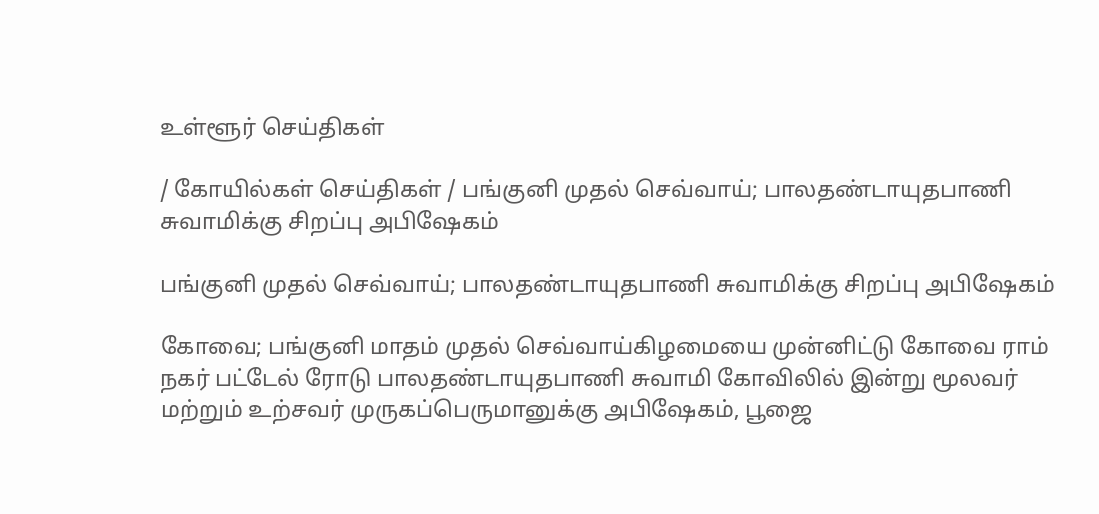உள்ளூர் செய்திகள்

/ கோயில்கள் செய்திகள் / பங்குனி முதல் செவ்வாய்; பாலதண்டாயுதபாணி சுவாமிக்கு சிறப்பு அபிஷேகம்

பங்குனி முதல் செவ்வாய்; பாலதண்டாயுதபாணி சுவாமிக்கு சிறப்பு அபிஷேகம்

கோவை; பங்குனி மாதம் முதல் செவ்வாய்கிழமையை முன்னிட்டு கோவை ராம் நகர் பட்டேல் ரோடு பாலதண்டாயுதபாணி சுவாமி கோவிலில் இன்று மூலவர் மற்றும் உற்சவர் முருகப்பெருமானுக்கு அபிஷேகம், பூஜை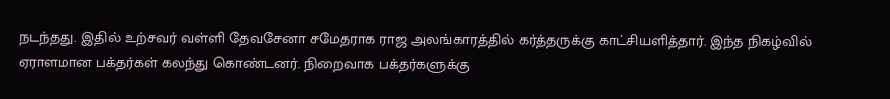நடந்தது. இதில் உற்சவர் வள்ளி தேவசேனா சமேதராக ராஜ அலங்காரத்தில் கர்த்தருக்கு காட்சியளித்தார். இந்த நிகழ்வில் ஏராளமான பக்தர்கள் கலந்து கொண்டனர். நிறைவாக பக்தர்களுக்கு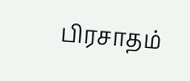பிரசாதம்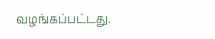வழங்கப்பட்டது.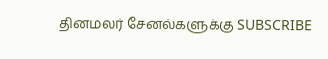தினமலர் சேனல்களுக்கு SUBSCRIBE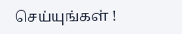செய்யுங்கள் !